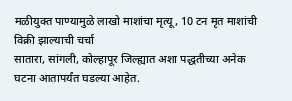मळीयुक्त पाण्यामुळे लाखो माशांचा मृत्यू, 10 टन मृत माशांची विक्री झाल्याची चर्चा
सातारा, सांगली, कोल्हापूर जिल्ह्यात अशा पद्धतीच्या अनेक घटना आतापर्यंत घडल्या आहेत.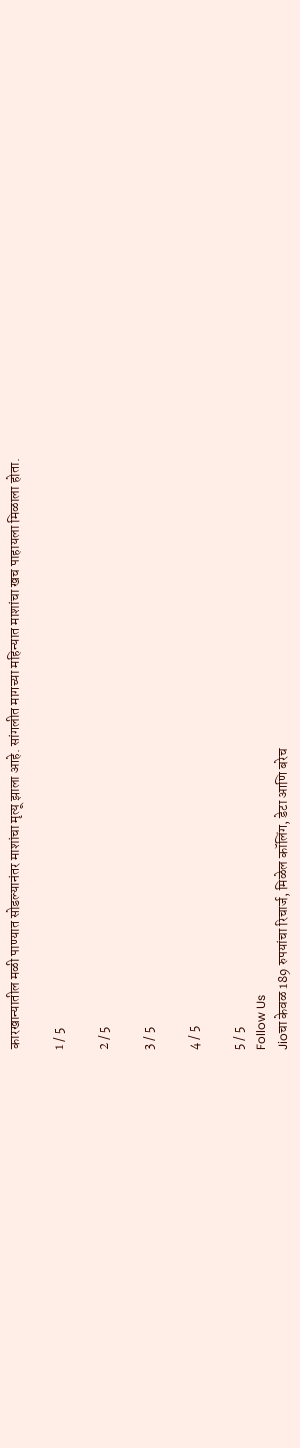कारखान्यातील मळी पाण्यात सोडल्यानंतर माशांचा मृत्यू झाला आहे. सांगलीत मागच्या महिन्यात माशांचा खच पाहायला मिळाला होता.

1 / 5

2 / 5

3 / 5

4 / 5

5 / 5
Follow Us
Jioचा केवळ 189 रुपयांचा रिचार्ज, मिळेल कॉलिंग, डेटा आणि बरेच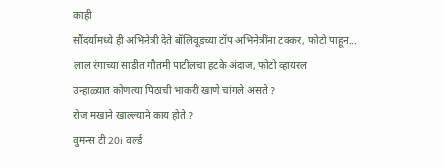काही
सौंदर्यामध्ये ही अभिनेत्री देते बॉलिवूडच्या टॉप अभिनेत्रींना टक्कर, फोटो पाहून...
लाल रंगाच्या साडीत गौतमी पाटीलचा हटके अंदाज, फोटो व्हायरल
उन्हाळ्यात कोणत्या पिठाची भाकरी खाणे चांगले असते ?
रोज मखाने खाल्ल्याने काय होते ?
वुमन्स टी 20i वर्ल्ड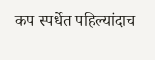कप स्पर्धेत पहिल्यांदाच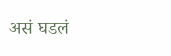असं घडलं